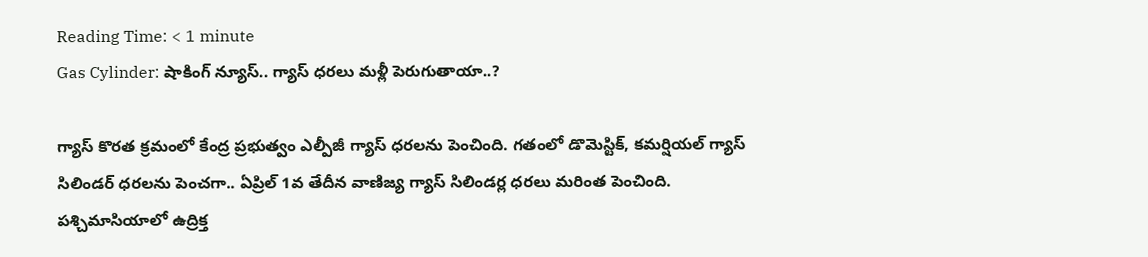Reading Time: < 1 minute
Gas Cylinder: షాకింగ్ న్యూస్.. గ్యాస్ ధరలు మళ్లీ పెరుగుతాయా..?

గ్యాస్ కొరత క్రమంలో కేంద్ర ప్రభుత్వం ఎల్పీజీ గ్యాస్ ధరలను పెంచింది. గతంలో డొమెస్టిక్, కమర్షియల్ గ్యాస్ సిలిండర్ ధరలను పెంచగా.. ఏప్రిల్ 1వ తేదీన వాణిజ్య గ్యాస్ సిలిండర్ల ధరలు మరింత పెంచింది. పశ్చిమాసియాలో ఉద్రిక్త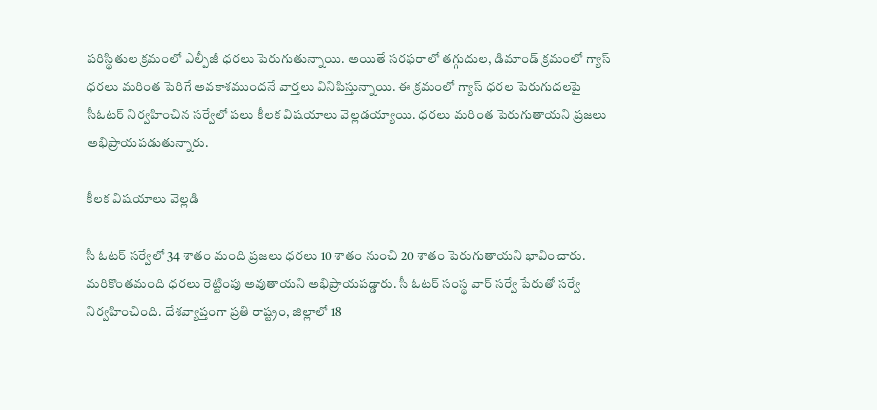పరిస్థితుల క్రమంలో ఎల్పీజీ ధరలు పెరుగుతున్నాయి. అయితే సరఫరాలో తగ్గుదుల, డిమాండ్ క్రమంలో గ్యాస్ ధరలు మరింత పెరిగే అవకాశముందనే వార్తలు వినిపిస్తున్నాయి. ఈ క్రమంలో గ్యాస్ ధరల పెరుగుదలపై సీఓటర్ నిర్వహించిన సర్వేలో పలు కీలక విషయాలు వెల్లడయ్యాయి. ధరలు మరింత పెరుగుతాయని ప్రజలు అభిప్రాయపడుతున్నారు.

కీలక విషయాలు వెల్లడి

సీ ఓటర్ సర్వేలో 34 శాతం మంది ప్రజలు ధరలు 10 శాతం నుంచి 20 శాతం పెరుగుతాయని భావించారు. మరికొంతమంది ధరలు రెట్టింపు అవుతాయని అభిప్రాయపడ్డారు. సీ ఓటర్ సంస్థ వార్ సర్వే పేరుతో సర్వే నిర్వహించింది. దేశవ్యాప్తంగా ప్రతి రాష్ట్రం, జిల్లాలో 18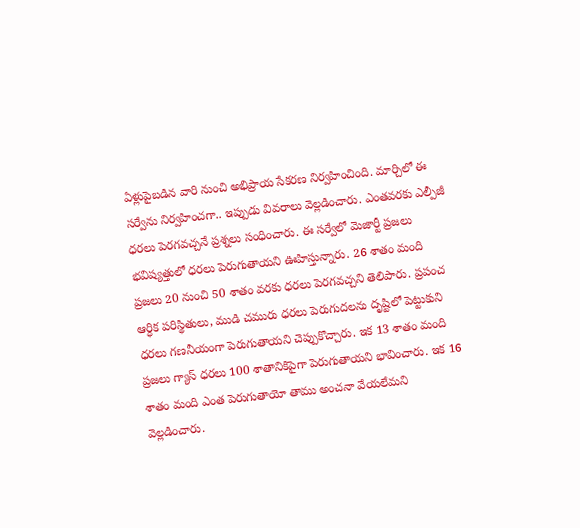ఏళ్లుపైబడిన వారి నుంచి అభిప్రాయ సేకరణ నిర్వహించింది. మార్చిలో ఈ సర్వేను నిర్వహించగా.. ఇప్పుడు వివరాలు వెల్లడించారు. ఎంతవరకు ఎల్పీజీ ధరలు పెరగవచ్చనే ప్రశ్నలు సంధించారు. ఈ సర్వేలో మెజార్టీ ప్రజలు భవిష్యత్తులో ధరలు పెరుగుతాయని ఊహిస్తున్నారు. 26 శాతం మంది ప్రజలు 20 నుంచి 50 శాతం వరకు ధరలు పెరగవచ్చని తెలిపారు. ప్రపంచ ఆర్ధిక పరిస్థితులు, ముడి చమురు ధరలు పెరుగుదలను దృష్టిలో పెట్టుకుని ధరలు గణనీయంగా పెరుగుతాయని చెప్పుకొచ్చారు. ఇక 13 శాతం మంది ప్రజలు గ్యాస్ ధరలు 100 శాతానికిపైగా పెరుగుతాయని భావించారు. ఇక 16 శాతం మంది ఎంత పెరుగుతాయో తాము అంచనా వేయలేమని వెల్లడించారు.